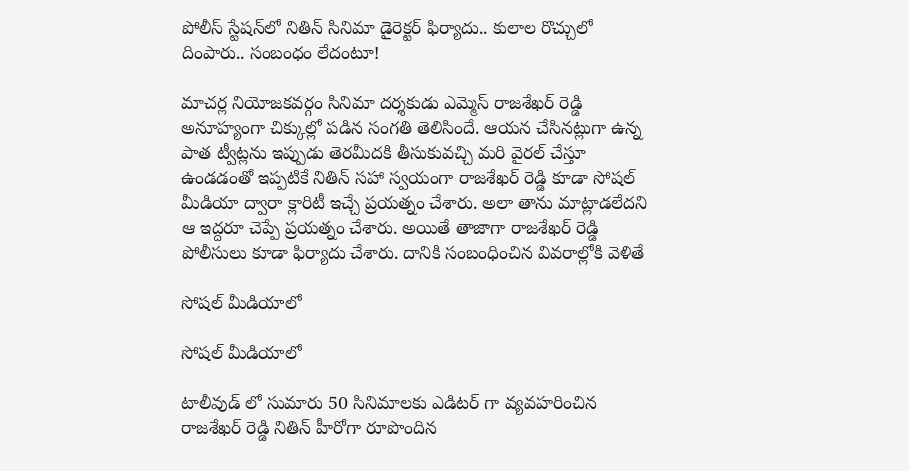పోలీస్ స్టేష‌న్‌లో నితిన్ సినిమా డైరెక్ట‌ర్‌ ఫిర్యాదు.. కులాల రొచ్చులో దింపారు.. సంబంధం లేదంటూ!

మాచర్ల నియోజకవర్గం సినిమా దర్శకుడు ఎమ్మెస్ రాజశేఖర్ రెడ్డి అనూహ్యంగా చిక్కుల్లో పడిన సంగతి తెలిసిందే. ఆయన చేసినట్లుగా ఉన్న పాత ట్వీట్లను ఇప్పుడు తెరమీదకి తీసుకువచ్చి మరి వైరల్ చేస్తూ ఉండడంతో ఇప్పటికే నితిన్ సహా స్వయంగా రాజశేఖర్ రెడ్డి కూడా సోషల్ మీడియా ద్వారా క్లారిటీ ఇచ్చే ప్రయత్నం చేశారు. అలా తాను మాట్లాడలేదని ఆ ఇద్దరూ చెప్పే ప్రయత్నం చేశారు. అయితే తాజాగా రాజశేఖర్ రెడ్డి పోలీసులు కూడా ఫిర్యాదు చేశారు. దానికి సంబంధించిన వివరాల్లోకి వెళితే

సోషల్ మీడియాలో

సోషల్ మీడియాలో

టాలీవుడ్ లో సుమారు 50 సినిమాలకు ఎడిటర్ గా వ్యవహరించిన రాజశేఖర్ రెడ్డి నితిన్ హీరోగా రూపొందిన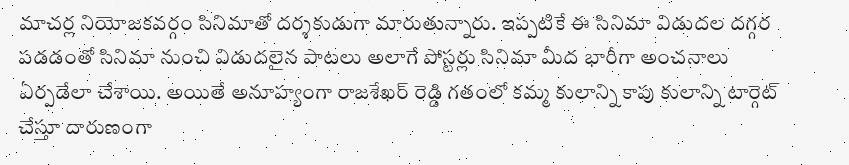మాచర్ల నియోజకవర్గం సినిమాతో దర్శకుడుగా మారుతున్నారు. ఇప్పటికే ఈ సినిమా విడుదల దగ్గర పడడంతో సినిమా నుంచి విడుదలైన పాటలు అలాగే పోస్టర్లు సినిమా మీద భారీగా అంచనాలు ఏర్పడేలా చేశాయి. అయితే అనూహ్యంగా రాజశేఖర్ రెడ్డి గతంలో కమ్మ కులాన్ని కాపు కులాన్ని టార్గెట్ చేస్తూ దారుణంగా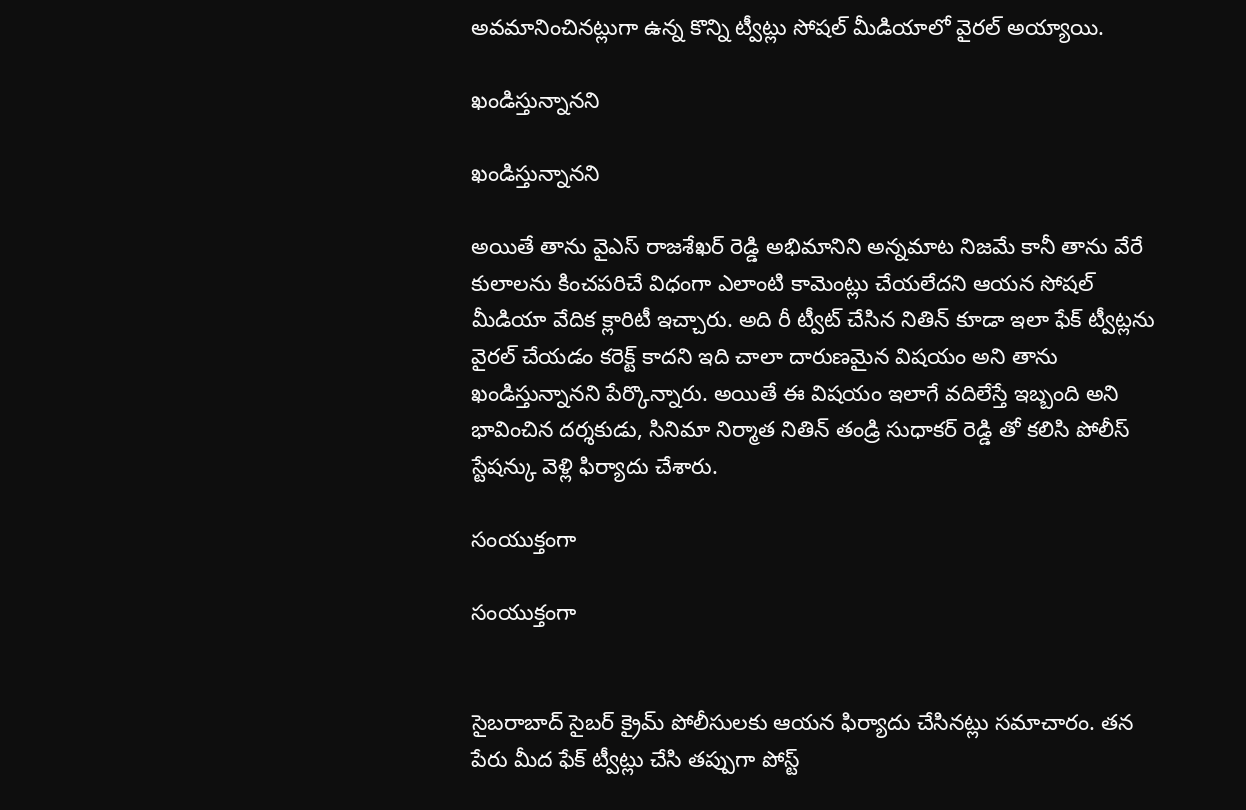అవమానించినట్లుగా ఉన్న కొన్ని ట్వీట్లు సోషల్ మీడియాలో వైరల్ అయ్యాయి.

ఖండిస్తున్నానని

ఖండిస్తున్నానని

అయితే తాను వైఎస్ రాజశేఖర్ రెడ్డి అభిమానిని అన్నమాట నిజమే కానీ తాను వేరే కులాలను కించపరిచే విధంగా ఎలాంటి కామెంట్లు చేయలేదని ఆయన సోషల్ మీడియా వేదిక క్లారిటీ ఇచ్చారు. అది రీ ట్వీట్ చేసిన నితిన్ కూడా ఇలా ఫేక్ ట్వీట్లను వైరల్ చేయడం కరెక్ట్ కాదని ఇది చాలా దారుణమైన విషయం అని తాను ఖండిస్తున్నానని పేర్కొన్నారు. అయితే ఈ విషయం ఇలాగే వదిలేస్తే ఇబ్బంది అని భావించిన దర్శకుడు, సినిమా నిర్మాత నితిన్ తండ్రి సుధాకర్ రెడ్డి తో కలిసి పోలీస్ స్టేషన్కు వెళ్లి ఫిర్యాదు చేశారు.

సంయుక్తంగా

సంయుక్తంగా


సైబరాబాద్ సైబర్ క్రైమ్ పోలీసులకు ఆయన ఫిర్యాదు చేసినట్లు సమాచారం. తన పేరు మీద ఫేక్ ట్వీట్లు చేసి తప్పుగా పోస్ట్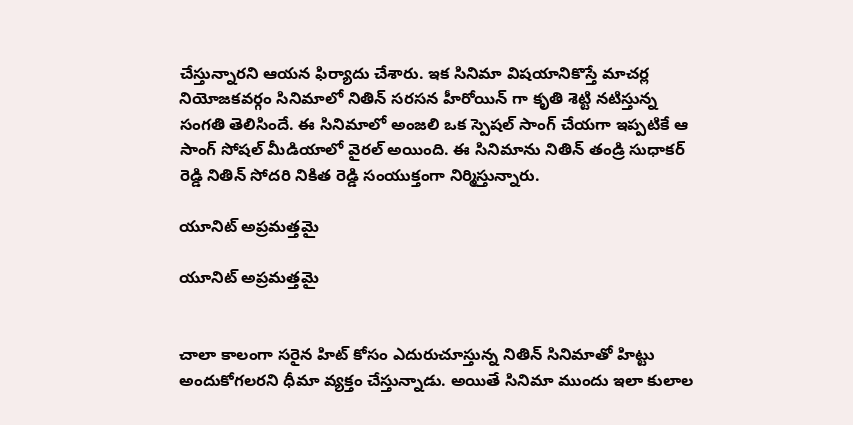చేస్తున్నారని ఆయన ఫిర్యాదు చేశారు. ఇక సినిమా విషయానికొస్తే మాచర్ల నియోజకవర్గం సినిమాలో నితిన్ సరసన హీరోయిన్ గా కృతి శెట్టి నటిస్తున్న సంగతి తెలిసిందే. ఈ సినిమాలో అంజలి ఒక స్పెషల్ సాంగ్ చేయగా ఇప్పటికే ఆ సాంగ్ సోషల్ మీడియాలో వైరల్ అయింది. ఈ సినిమాను నితిన్ తండ్రి సుధాకర్ రెడ్డి నితిన్ సోదరి నికిత రెడ్డి సంయుక్తంగా నిర్మిస్తున్నారు.

యూనిట్ అప్రమత్తమై

యూనిట్ అప్రమత్తమై


చాలా కాలంగా సరైన హిట్ కోసం ఎదురుచూస్తున్న నితిన్ సినిమాతో హిట్టు అందుకోగలరని ధీమా వ్యక్తం చేస్తున్నాడు. అయితే సినిమా ముందు ఇలా కులాల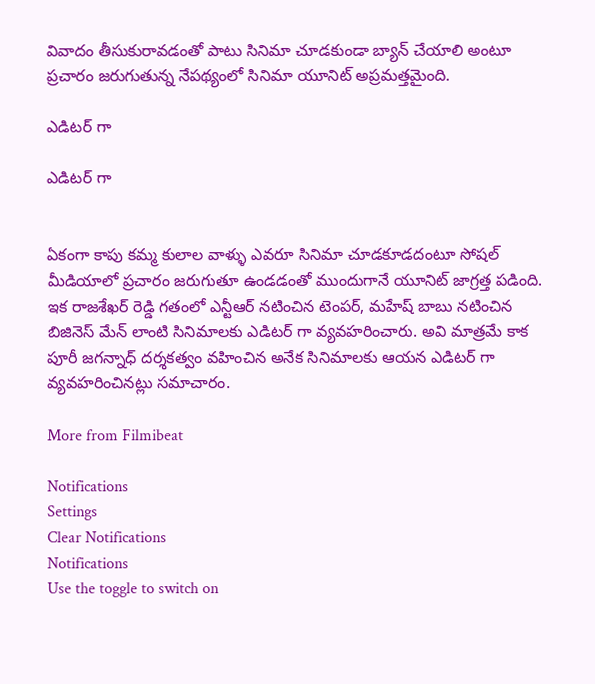వివాదం తీసుకురావడంతో పాటు సినిమా చూడకుండా బ్యాన్ చేయాలి అంటూ ప్రచారం జరుగుతున్న నేపథ్యంలో సినిమా యూనిట్ అప్రమత్తమైంది.

ఎడిటర్ గా

ఎడిటర్ గా


ఏకంగా కాపు కమ్మ కులాల వాళ్ళు ఎవరూ సినిమా చూడకూడదంటూ సోషల్ మీడియాలో ప్రచారం జరుగుతూ ఉండడంతో ముందుగానే యూనిట్ జాగ్రత్త పడింది. ఇక రాజశేఖర్ రెడ్డి గతంలో ఎన్టీఆర్ నటించిన టెంపర్, మహేష్ బాబు నటించిన బిజినెస్ మేన్ లాంటి సినిమాలకు ఎడిటర్ గా వ్యవహరించారు. అవి మాత్రమే కాక పూరీ జగన్నాధ్ దర్శకత్వం వహించిన అనేక సినిమాలకు ఆయన ఎడిటర్ గా వ్యవహరించినట్లు సమాచారం.

More from Filmibeat

Notifications
Settings
Clear Notifications
Notifications
Use the toggle to switch on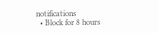notifications
  • Block for 8 hours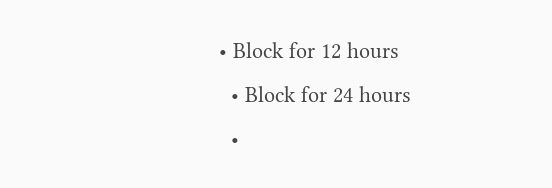• Block for 12 hours
  • Block for 24 hours
  •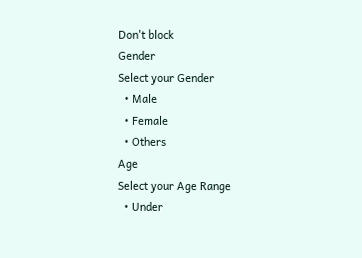Don't block
Gender
Select your Gender
  • Male
  • Female
  • Others
Age
Select your Age Range
  • Under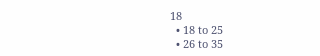18
  • 18 to 25
  • 26 to 35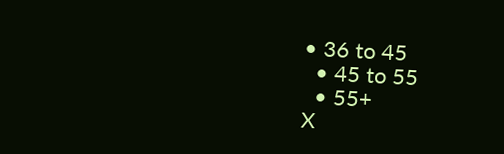• 36 to 45
  • 45 to 55
  • 55+
X